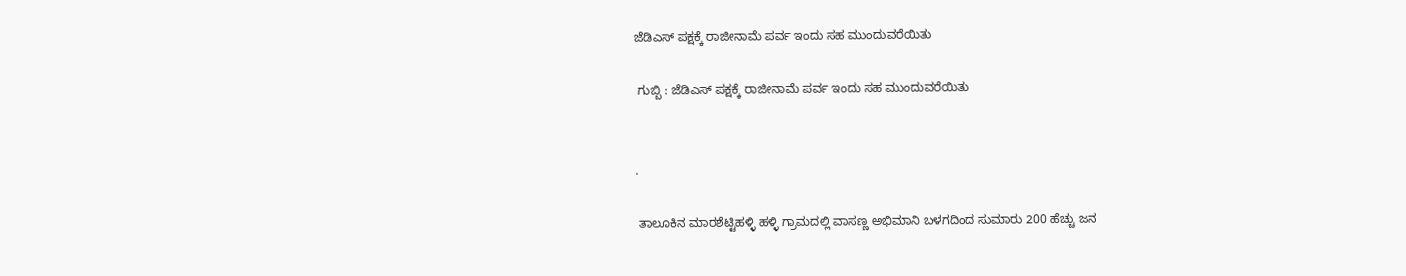ಜೆಡಿಎಸ್ ಪಕ್ಷಕ್ಕೆ ರಾಜೀನಾಮೆ ಪರ್ವ ಇಂದು ಸಹ ಮುಂದುವರೆಯಿತು

 ಗುಬ್ಬಿ : ಜೆಡಿಎಸ್ ಪಕ್ಷಕ್ಕೆ ರಾಜೀನಾಮೆ ಪರ್ವ ಇಂದು ಸಹ ಮುಂದುವರೆಯಿತು


.

 ತಾಲೂಕಿನ ಮಾರಶೆಟ್ಟಿಹಳ್ಳಿ ಹಳ್ಳಿ ಗ್ರಾಮದಲ್ಲಿ ವಾಸಣ್ಣ ಅಭಿಮಾನಿ ಬಳಗದಿಂದ ಸುಮಾರು 200 ಹೆಚ್ಚು ಜನ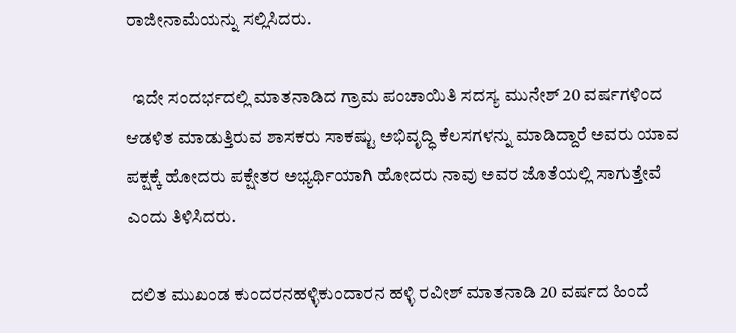ರಾಜೀನಾಮೆಯನ್ನು ಸಲ್ಲಿಸಿದರು.

  ಇದೇ ಸಂದರ್ಭದಲ್ಲಿ ಮಾತನಾಡಿದ ಗ್ರಾಮ ಪಂಚಾಯಿತಿ ಸದಸ್ಯ ಮುನೇಶ್ 20 ವರ್ಷಗಳಿಂದ ಆಡಳಿತ ಮಾಡುತ್ತಿರುವ ಶಾಸಕರು ಸಾಕಷ್ಟು ಅಭಿವೃದ್ಧಿ ಕೆಲಸಗಳನ್ನು ಮಾಡಿದ್ದಾರೆ ಅವರು ಯಾವ ಪಕ್ಷಕ್ಕೆ ಹೋದರು ಪಕ್ಷೇತರ ಅಭ್ಯರ್ಥಿಯಾಗಿ ಹೋದರು ನಾವು ಅವರ ಜೊತೆಯಲ್ಲಿ ಸಾಗುತ್ತೇವೆ ಎಂದು ತಿಳಿಸಿದರು.

 ದಲಿತ ಮುಖಂಡ ಕುಂದರನಹಳ್ಳಿಕುಂದಾರನ ಹಳ್ಳಿ ರವೀಶ್ ಮಾತನಾಡಿ 20 ವರ್ಷದ ಹಿಂದೆ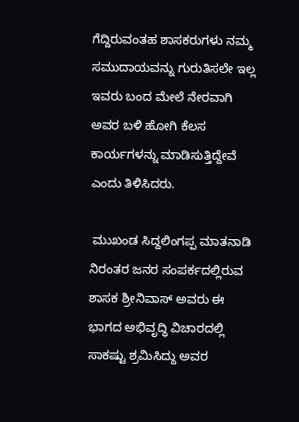ಗೆದ್ದಿರುವಂತಹ ಶಾಸಕರುಗಳು ನಮ್ಮ ಸಮುದಾಯವನ್ನು ಗುರುತಿಸಲೇ ಇಲ್ಲ ಇವರು ಬಂದ ಮೇಲೆ ನೇರವಾಗಿ ಅವರ ಬಳಿ ಹೋಗಿ ಕೆಲಸ ಕಾರ್ಯಗಳನ್ನು ಮಾಡಿಸುತ್ತಿದ್ದೇವೆ ಎಂದು ತಿಳಿಸಿದರು.

 ಮುಖಂಡ ಸಿದ್ದಲಿಂಗಪ್ಪ ಮಾತನಾಡಿ ನಿರಂತರ ಜನರ ಸಂಪರ್ಕದಲ್ಲಿರುವ ಶಾಸಕ ಶ್ರೀನಿವಾಸ್ ಅವರು ಈ ಭಾಗದ ಅಭಿವೃದ್ಧಿ ವಿಚಾರದಲ್ಲಿ ಸಾಕಷ್ಟು ಶ್ರಮಿಸಿದ್ದು ಅವರ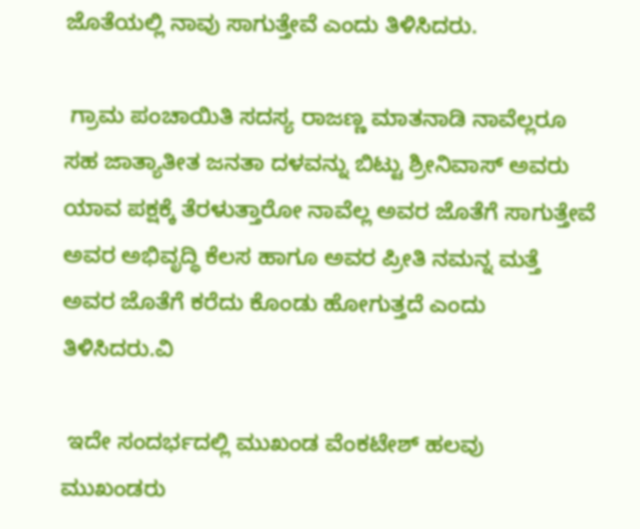ಜೊತೆಯಲ್ಲಿ ನಾವು ಸಾಗುತ್ತೇವೆ ಎಂದು ತಿಳಿಸಿದರು.

 ಗ್ರಾಮ ಪಂಚಾಯಿತಿ ಸದಸ್ಯ ರಾಜಣ್ಣ ಮಾತನಾಡಿ ನಾವೆಲ್ಲರೂ ಸಹ ಜಾತ್ಯಾತೀತ ಜನತಾ ದಳವನ್ನು ಬಿಟ್ಟು ಶ್ರೀನಿವಾಸ್ ಅವರು ಯಾವ ಪಕ್ಷಕ್ಕೆ ತೆರಳುತ್ತಾರೋ ನಾವೆಲ್ಲ ಅವರ ಜೊತೆಗೆ ಸಾಗುತ್ತೇವೆ ಅವರ ಅಭಿವೃದ್ಧಿ ಕೆಲಸ ಹಾಗೂ ಅವರ ಪ್ರೀತಿ ನಮನ್ನ ಮತ್ತೆ ಅವರ ಜೊತೆಗೆ ಕರೆದು ಕೊಂಡು ಹೋಗುತ್ತದೆ ಎಂದು ತಿಳಿಸಿದರು.ವಿ

 ಇದೇ ಸಂದರ್ಭದಲ್ಲಿ ಮುಖಂಡ ವೆಂಕಟೇಶ್ ಹಲವು ಮುಖಂಡರು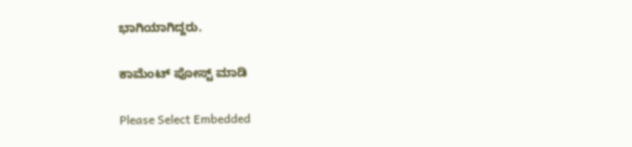ಭಾಗಿಯಾಗಿದ್ದರು.

ಕಾಮೆಂಟ್‌‌ ಪೋಸ್ಟ್‌ ಮಾಡಿ

Please Select Embedded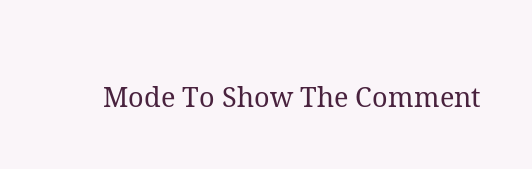Mode To Show The Comment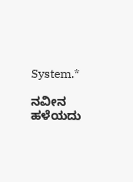System.*

ನವೀನ ಹಳೆಯದು